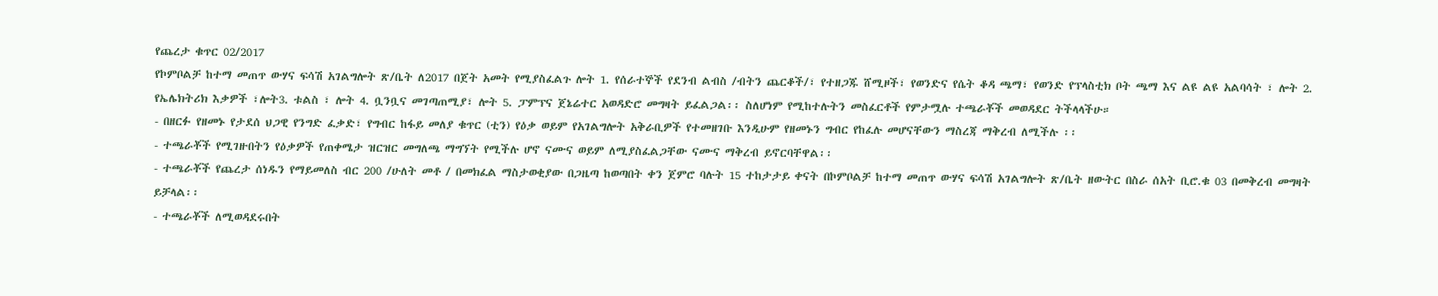የጨረታ ቁጥር 02/2017
የኮምቦልቻ ከተማ መጠጥ ውሃና ፍሳሽ አገልግሎት ጽ/ቤት ለ2017 በጀት አመት የሚያስፈልጉ ሎት 1. የሰራተኞች የደንብ ልብስ /ብትን ጨርቆች/፣ የተዘጋጁ ሸሚዞች፣ የወንድና የሴት ቆዳ ጫማ፣ የወንድ የፕላስቲክ ቦት ጫማ እና ልዩ ልዩ አልባሳት ፣ ሎት 2. የኤሌክትሪክ እቃዎች ፣ሎት3. ቱልስ ፣ ሎት 4. ቧንቧና መገጣጠሚያ፣ ሎት 5. ፓምፕና ጀኔሬተር አወዳድሮ መግዛት ይፈልጋል፡፡ ስለሆነም የሚከተሉትን መስፈርቶች የምታሟሉ ተጫራቾች መወዳደር ትችላላችሁ።
- በዘርፉ የዘመኑ የታደሰ ህጋዊ የንግድ ፈቃድ፣ የግብር ከፋይ መለያ ቁጥር (ቲን) የዕቃ ወይም የአገልግሎት አቅራቢዎች የተመዘገቡ እንዲሁም የዘመኑን ግብር የከፈሉ መሆናቸውን ማስረጃ ማቅረብ ለሚችሉ ፡፡
- ተጫራቾች የሚገዙበትን የዕቃዎች የጠቀሜታ ዝርዝር መግለጫ ማግኘት የሚችሉ ሆኖ ናሙና ወይም ለሚያስፈልጋቸው ናሙና ማቅረብ ይኖርባቸዋል፡፡
- ተጫራቾች የጨረታ ሰነዱን የማይመለስ ብር 200 /ሁለት መቶ / በመክፈል ማስታወቂያው በጋዜጣ ከወጣበት ቀን ጀምሮ ባሉት 15 ተከታታይ ቀናት በኮምቦልቻ ከተማ መጠጥ ውሃና ፍሳሽ አገልግሎት ጽ/ቤት ዘውትር በስራ ሰአት ቢሮ.ቁ 03 በመቅረብ መግዛት ይቻላል፡፡
- ተጫራቾች ለሚወዳደሩበት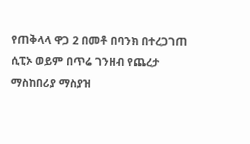የጠቅላላ ዋጋ 2 በመቶ በባንክ በተረጋገጠ ሲፒኦ ወይም በጥሬ ገንዘብ የጨረታ ማስከበሪያ ማስያዝ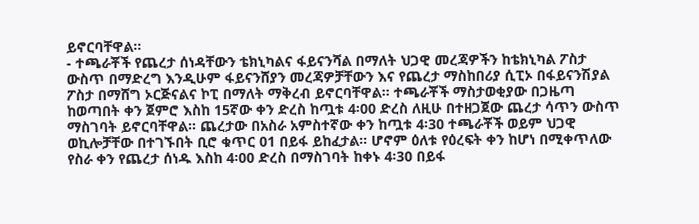ይኖርባቸዋል፡፡
- ተጫራቾች የጨረታ ሰነዳቸውን ቴክኒካልና ፋይናንሻል በማለት ህጋዊ መረጃዎችን ከቴክኒካል ፖስታ ውስጥ በማድረግ እንዲሁም ፋይናንሸያን መረጃዎቻቸውን እና የጨረታ ማስከበሪያ ሲፒኦ በፋይናንሽያል ፖስታ በማሸግ ኦርጅናልና ኮፒ በማለት ማቅረብ ይኖርባቸዋል፡፡ ተጫራቾች ማስታወቂያው በጋዜጣ ከወጣበት ቀን ጀምሮ እስከ 15ኛው ቀን ድረስ ከጧቱ 4፡00 ድረስ ለዚሁ በተዘጋጀው ጨረታ ሳጥን ውስጥ ማስገባት ይኖርባቸዋል። ጨረታው በአስራ አምስተኛው ቀን ከጧቱ 4፡30 ተጫራቾች ወይም ህጋዊ ወኪሎቻቸው በተገኙበት ቢሮ ቁጥር 01 በይፋ ይከፈታል። ሆኖም ዕለቱ የዕረፍት ቀን ከሆነ በሚቀጥለው የስራ ቀን የጨረታ ሰነዱ እስከ 4፡00 ድረስ በማስገባት ከቀኑ 4፡30 በይፋ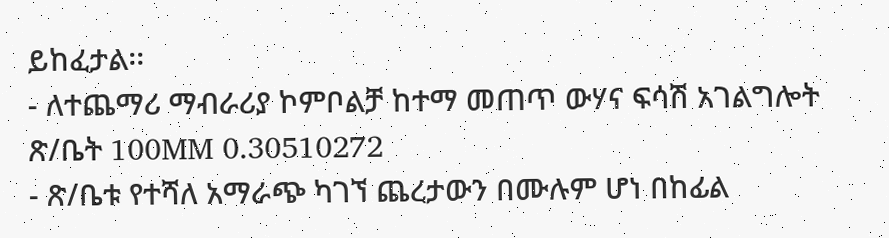ይከፈታል፡፡
- ለተጨማሪ ማብራሪያ ኮምቦልቻ ከተማ መጠጥ ውሃና ፍሳሽ አገልግሎት ጽ/ቤት 100MM 0.30510272
- ጽ/ቤቱ የተሻለ አማራጭ ካገኘ ጨረታውን በሙሉም ሆነ በከፊል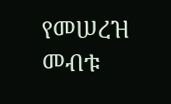የመሠረዝ መብቱ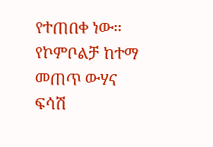የተጠበቀ ነው፡፡
የኮምቦልቻ ከተማ መጠጥ ውሃና ፍሳሽ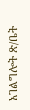አገልግሎት ጽ/ቤት